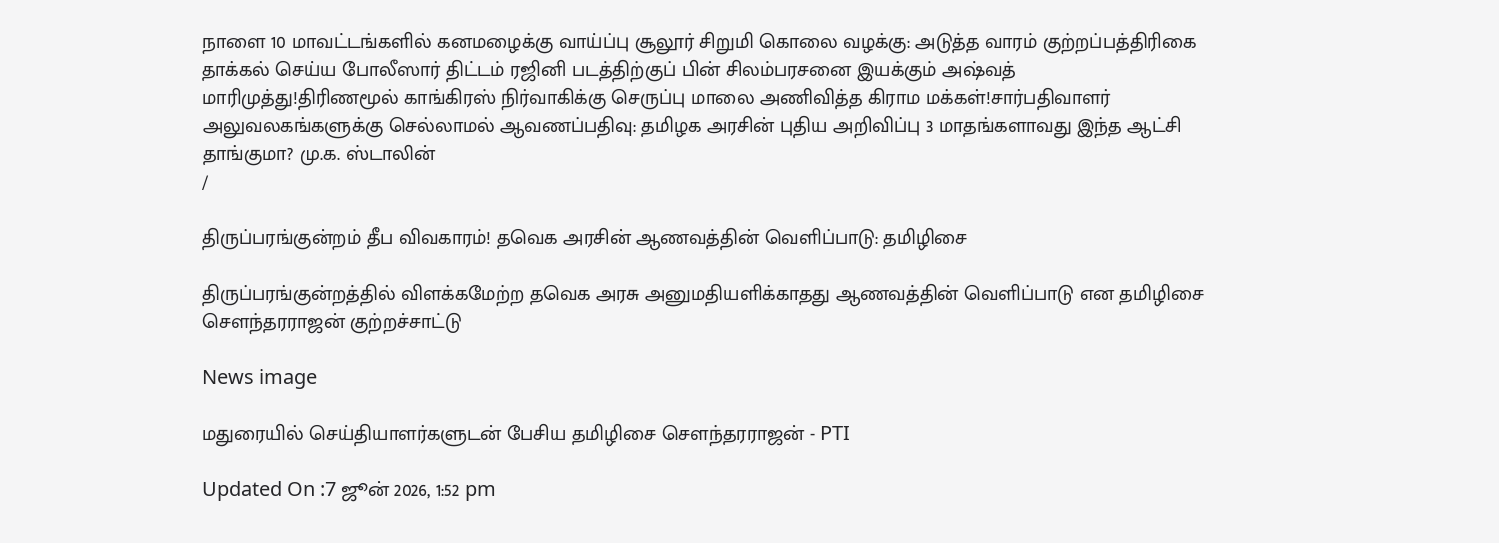நாளை 10 மாவட்டங்களில் கனமழைக்கு வாய்ப்பு சூலூர் சிறுமி கொலை வழக்கு: அடுத்த வாரம் குற்றப்பத்திரிகை தாக்கல் செய்ய போலீஸார் திட்டம் ரஜினி படத்திற்குப் பின் சிலம்பரசனை இயக்கும் அஷ்வத் மாரிமுத்து!திரிணமூல் காங்கிரஸ் நிர்வாகிக்கு செருப்பு மாலை அணிவித்த கிராம மக்கள்!சார்பதிவாளர் அலுவலகங்களுக்கு செல்லாமல் ஆவணப்பதிவு: தமிழக அரசின் புதிய அறிவிப்பு 3 மாதங்களாவது இந்த ஆட்சி தாங்குமா? மு.க. ஸ்டாலின்
/

திருப்பரங்குன்றம் தீப விவகாரம்! தவெக அரசின் ஆணவத்தின் வெளிப்பாடு: தமிழிசை

திருப்பரங்குன்றத்தில் விளக்கமேற்ற தவெக அரசு அனுமதியளிக்காதது ஆணவத்தின் வெளிப்பாடு என தமிழிசை சௌந்தரராஜன் குற்றச்சாட்டு

News image

மதுரையில் செய்தியாளர்களுடன் பேசிய தமிழிசை சௌந்தரராஜன் - PTI

Updated On :7 ஜூன் 2026, 1:52 pm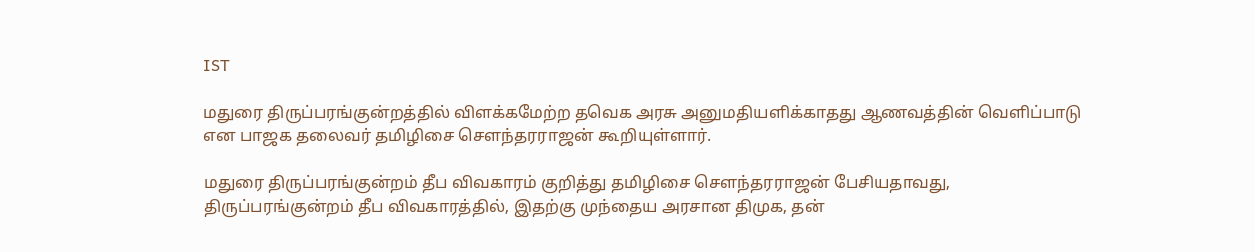IST

மதுரை திருப்பரங்குன்றத்தில் விளக்கமேற்ற தவெக அரசு அனுமதியளிக்காதது ஆணவத்தின் வெளிப்பாடு என பாஜக தலைவர் தமிழிசை சௌந்தரராஜன் கூறியுள்ளார்.

மதுரை திருப்பரங்குன்றம் தீப விவகாரம் குறித்து தமிழிசை சௌந்தரராஜன் பேசியதாவது, திருப்பரங்குன்றம் தீப விவகாரத்தில், இதற்கு முந்தைய அரசான திமுக, தன்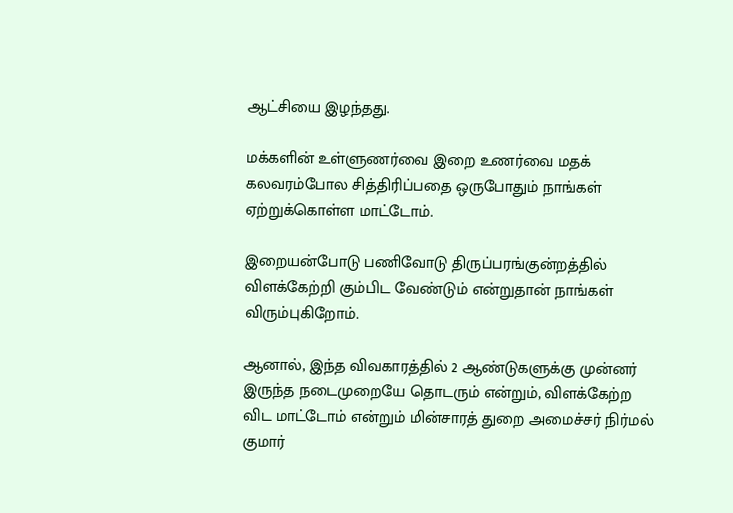ஆட்சியை இழந்தது.

மக்களின் உள்ளுணர்வை இறை உணர்வை மதக் கலவரம்போல சித்திரிப்பதை ஒருபோதும் நாங்கள் ஏற்றுக்கொள்ள மாட்டோம்.

இறையன்போடு பணிவோடு திருப்பரங்குன்றத்தில் விளக்கேற்றி கும்பிட வேண்டும் என்றுதான் நாங்கள் விரும்புகிறோம்.

ஆனால், இந்த விவகாரத்தில் 2 ஆண்டுகளுக்கு முன்னர் இருந்த நடைமுறையே தொடரும் என்றும், விளக்கேற்ற விட மாட்டோம் என்றும் மின்சாரத் துறை அமைச்சர் நிர்மல் குமார்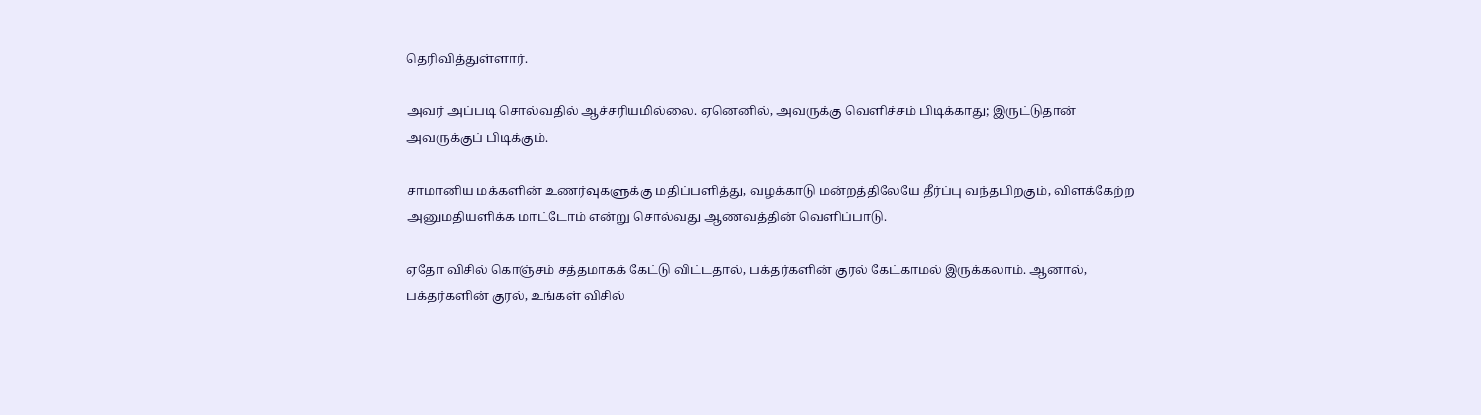தெரிவித்துள்ளார்.

அவர் அப்படி சொல்வதில் ஆச்சரியமில்லை. ஏனெனில், அவருக்கு வெளிச்சம் பிடிக்காது; இருட்டுதான் அவருக்குப் பிடிக்கும்.

சாமானிய மக்களின் உணர்வுகளுக்கு மதிப்பளித்து, வழக்காடு மன்றத்திலேயே தீர்ப்பு வந்தபிறகும், விளக்கேற்ற அனுமதியளிக்க மாட்டோம் என்று சொல்வது ஆணவத்தின் வெளிப்பாடு.

ஏதோ விசில் கொஞ்சம் சத்தமாகக் கேட்டு விட்டதால், பக்தர்களின் குரல் கேட்காமல் இருக்கலாம். ஆனால், பக்தர்களின் குரல், உங்கள் விசில்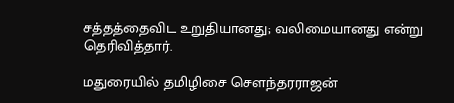சத்தத்தைவிட உறுதியானது; வலிமையானது என்று தெரிவித்தார்.

மதுரையில் தமிழிசை சௌந்தரராஜன்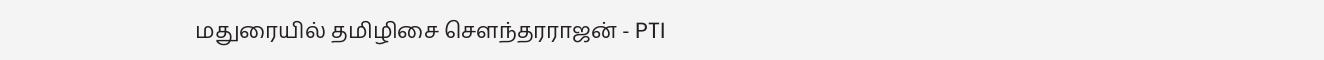மதுரையில் தமிழிசை சௌந்தரராஜன் - PTI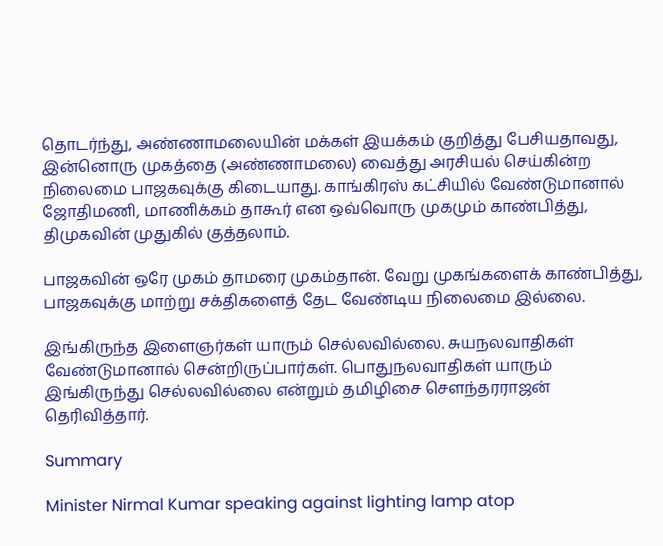தொடர்ந்து, அண்ணாமலையின் மக்கள் இயக்கம் குறித்து பேசியதாவது, இன்னொரு முகத்தை (அண்ணாமலை) வைத்து அரசியல் செய்கின்ற நிலைமை பாஜகவுக்கு கிடையாது. காங்கிரஸ் கட்சியில் வேண்டுமானால் ஜோதிமணி, மாணிக்கம் தாகூர் என ஒவ்வொரு முகமும் காண்பித்து, திமுகவின் முதுகில் குத்தலாம்.

பாஜகவின் ஒரே முகம் தாமரை முகம்தான். வேறு முகங்களைக் காண்பித்து, பாஜகவுக்கு மாற்று சக்திகளைத் தேட வேண்டிய நிலைமை இல்லை.

இங்கிருந்த இளைஞர்கள் யாரும் செல்லவில்லை. சுயநலவாதிகள் வேண்டுமானால் சென்றிருப்பார்கள். பொதுநலவாதிகள் யாரும் இங்கிருந்து செல்லவில்லை என்றும் தமிழிசை சௌந்தரராஜன் தெரிவித்தார்.

Summary

Minister Nirmal Kumar speaking against lighting lamp atop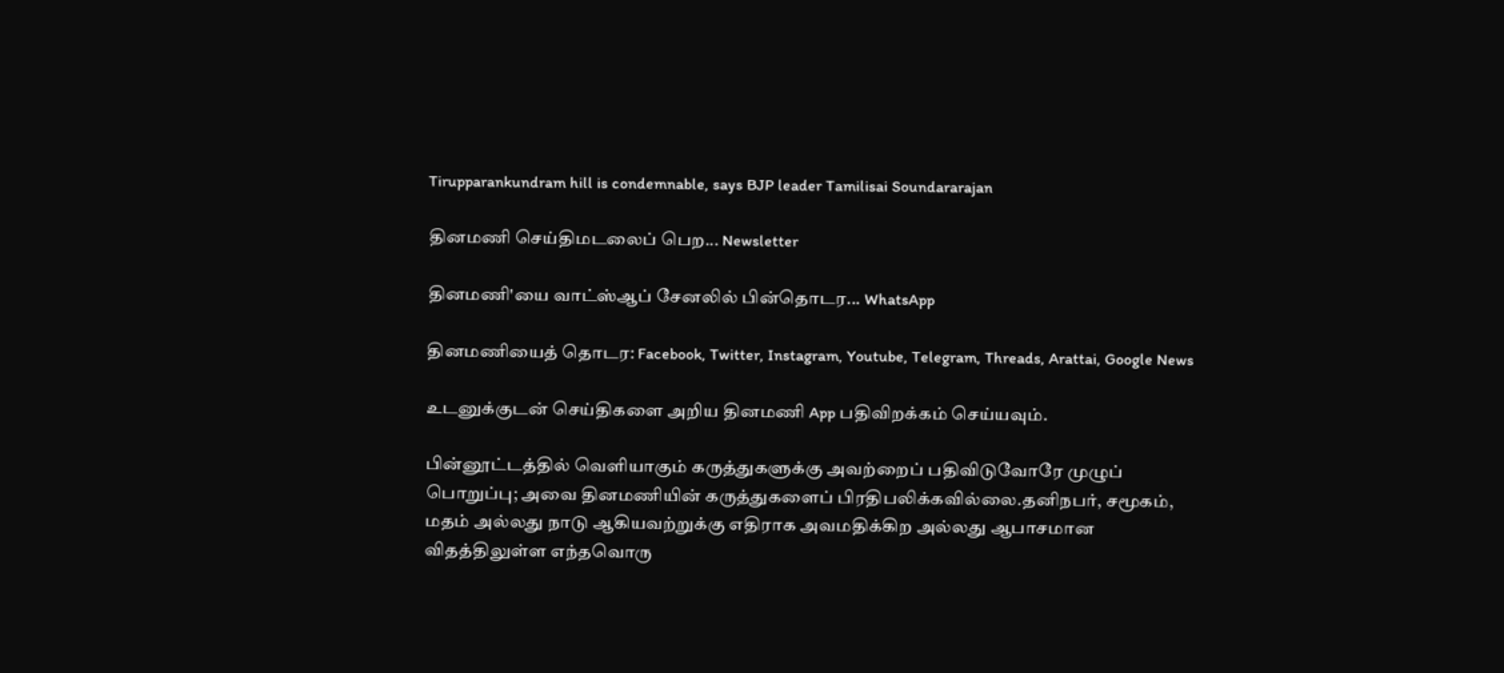Tirupparankundram hill is condemnable, says BJP leader Tamilisai Soundararajan

தினமணி செய்திமடலைப் பெற... Newsletter

தினமணி'யை வாட்ஸ்ஆப் சேனலில் பின்தொடர... WhatsApp

தினமணியைத் தொடர: Facebook, Twitter, Instagram, Youtube, Telegram, Threads, Arattai, Google News

உடனுக்குடன் செய்திகளை அறிய தினமணி App பதிவிறக்கம் செய்யவும்.

பின்னூட்டத்தில் வெளியாகும் கருத்துகளுக்கு அவற்றைப் பதிவிடுவோரே முழுப் பொறுப்பு; அவை தினமணியின் கருத்துகளைப் பிரதிபலிக்கவில்லை.தனிநபர், சமூகம், மதம் அல்லது நாடு ஆகியவற்றுக்கு எதிராக அவமதிக்கிற அல்லது ஆபாசமான விதத்திலுள்ள எந்தவொரு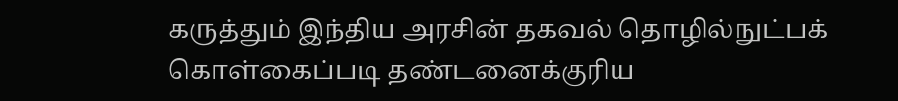கருத்தும் இந்திய அரசின் தகவல் தொழில்நுட்பக் கொள்கைப்படி தண்டனைக்குரிய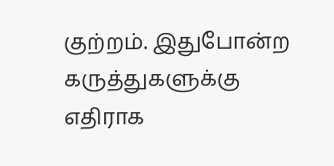குற்றம். இதுபோன்ற கருத்துகளுக்கு எதிராக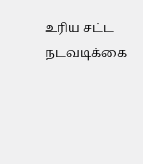உரிய சட்ட நடவடிக்கை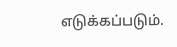எடுக்கப்படும்.